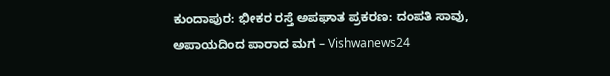ಕುಂದಾಪುರ: ಭೀಕರ ರಸ್ತೆ ಅಪಘಾತ ಪ್ರಕರಣ: ದಂಪತಿ ಸಾವು, ಅಪಾಯದಿಂದ ಪಾರಾದ ಮಗ – Vishwanews24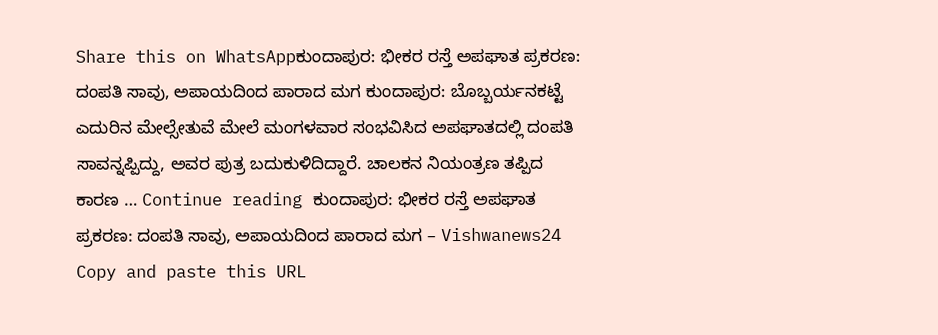Share this on WhatsAppಕುಂದಾಪುರ: ಭೀಕರ ರಸ್ತೆ ಅಪಘಾತ ಪ್ರಕರಣ: ದಂಪತಿ ಸಾವು, ಅಪಾಯದಿಂದ ಪಾರಾದ ಮಗ ಕುಂದಾಪುರ: ಬೊಬ್ಬರ್ಯನಕಟ್ಟೆ ಎದುರಿನ ಮೇಲ್ಸೇತುವೆ ಮೇಲೆ ಮಂಗಳವಾರ ಸಂಭವಿಸಿದ ಅಪಘಾತದಲ್ಲಿ ದಂಪತಿ ಸಾವನ್ನಪ್ಪಿದ್ದು, ಅವರ ಪುತ್ರ ಬದುಕುಳಿದಿದ್ದಾರೆ. ಚಾಲಕನ ನಿಯಂತ್ರಣ ತಪ್ಪಿದ ಕಾರಣ … Continue reading ಕುಂದಾಪುರ: ಭೀಕರ ರಸ್ತೆ ಅಪಘಾತ ಪ್ರಕರಣ: ದಂಪತಿ ಸಾವು, ಅಪಾಯದಿಂದ ಪಾರಾದ ಮಗ – Vishwanews24
Copy and paste this URL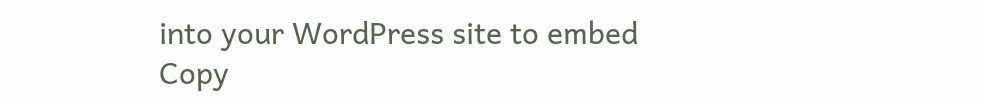into your WordPress site to embed
Copy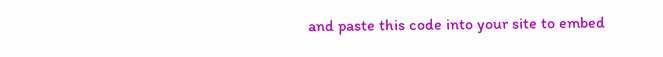and paste this code into your site to embed